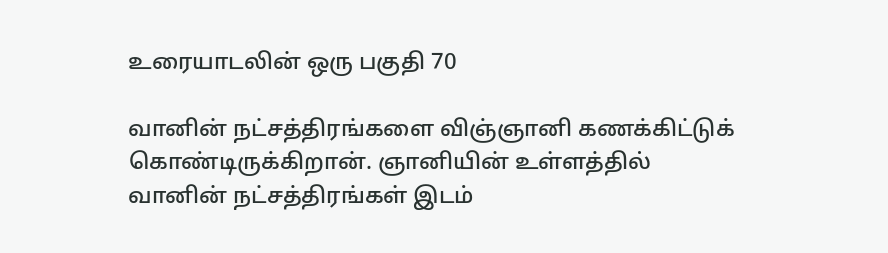உரையாடலின் ஒரு பகுதி 70

வானின் நட்சத்திரங்களை விஞ்ஞானி கணக்கிட்டுக் கொண்டிருக்கிறான். ஞானியின் உள்ளத்தில் வானின் நட்சத்திரங்கள் இடம்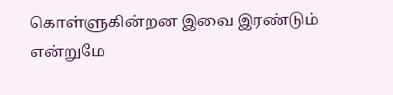கொள்ளுகின்றன இவை இரண்டும் என்றுமே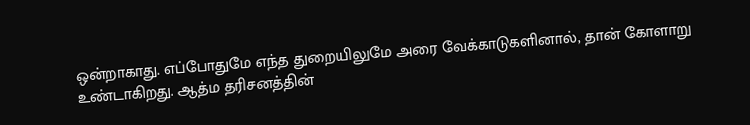ஒன்றாகாது. எப்போதுமே எந்த துறையிலுமே அரை வேக்காடுகளினால், தான் கோளாறு உண்டாகிறது. ஆத்ம தரிசனத்தின்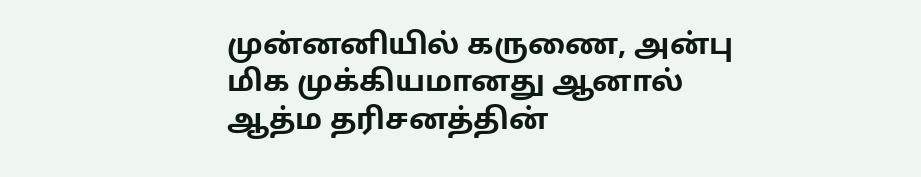முன்னனியில் கருணை, அன்பு மிக முக்கியமானது ஆனால் ஆத்ம தரிசனத்தின்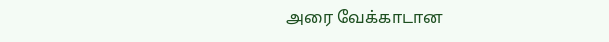அரை வேக்காடான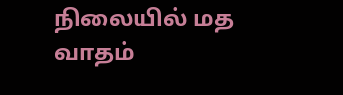நிலையில் மத வாதம்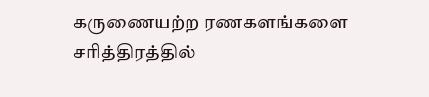கருணையற்ற ரணகளங்களை சரித்திரத்தில்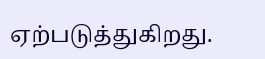ஏற்படுத்துகிறது.